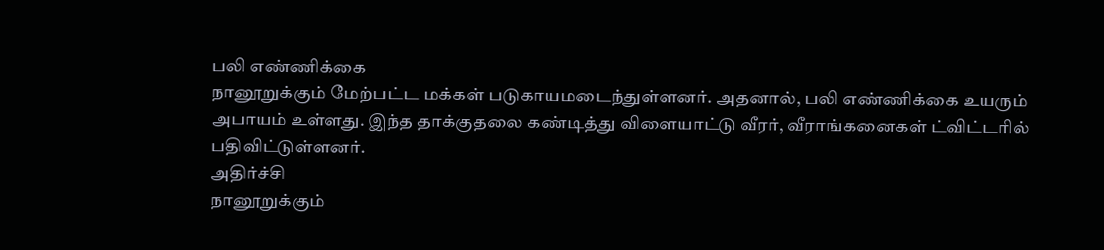பலி எண்ணிக்கை
நானூறுக்கும் மேற்பட்ட மக்கள் படுகாயமடைந்துள்ளனர். அதனால், பலி எண்ணிக்கை உயரும் அபாயம் உள்ளது. இந்த தாக்குதலை கண்டித்து விளையாட்டு வீரர், வீராங்கனைகள் ட்விட்டரில் பதிவிட்டுள்ளனர்.
அதிர்ச்சி
நானூறுக்கும்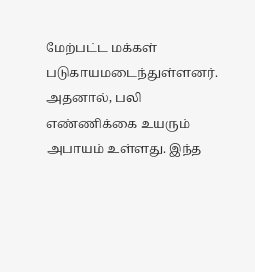மேற்பட்ட மக்கள் படுகாயமடைந்துள்ளனர். அதனால், பலி எண்ணிக்கை உயரும் அபாயம் உள்ளது. இந்த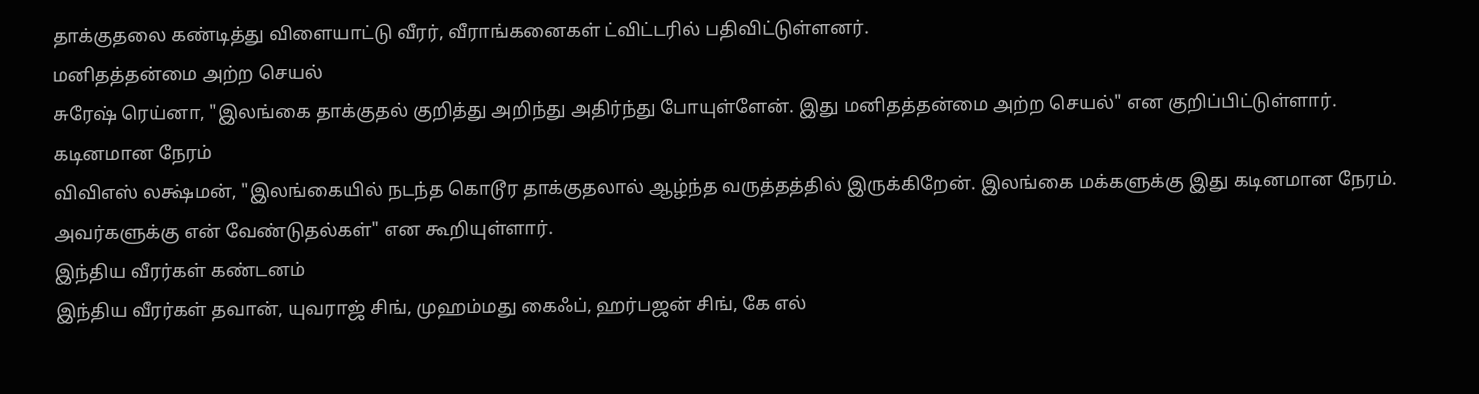தாக்குதலை கண்டித்து விளையாட்டு வீரர், வீராங்கனைகள் ட்விட்டரில் பதிவிட்டுள்ளனர்.
மனிதத்தன்மை அற்ற செயல்
சுரேஷ் ரெய்னா, "இலங்கை தாக்குதல் குறித்து அறிந்து அதிர்ந்து போயுள்ளேன். இது மனிதத்தன்மை அற்ற செயல்" என குறிப்பிட்டுள்ளார்.
கடினமான நேரம்
விவிஎஸ் லக்ஷ்மன், "இலங்கையில் நடந்த கொடூர தாக்குதலால் ஆழ்ந்த வருத்தத்தில் இருக்கிறேன். இலங்கை மக்களுக்கு இது கடினமான நேரம். அவர்களுக்கு என் வேண்டுதல்கள்" என கூறியுள்ளார்.
இந்திய வீரர்கள் கண்டனம்
இந்திய வீரர்கள் தவான், யுவராஜ் சிங், முஹம்மது கைஃப், ஹர்பஜன் சிங், கே எல்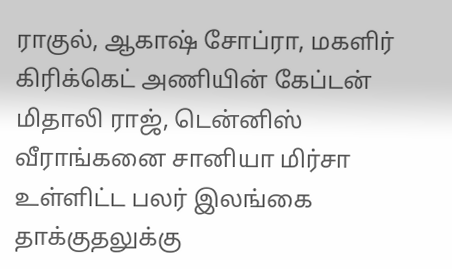ராகுல், ஆகாஷ் சோப்ரா, மகளிர் கிரிக்கெட் அணியின் கேப்டன் மிதாலி ராஜ், டென்னிஸ் வீராங்கனை சானியா மிர்சா உள்ளிட்ட பலர் இலங்கை தாக்குதலுக்கு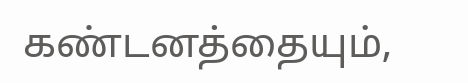கண்டனத்தையும்,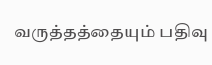வருத்தத்தையும் பதிவு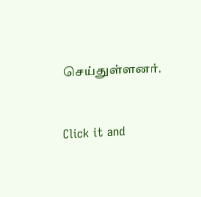செய்துள்ளனர்.


Click it and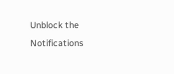Unblock the Notifications